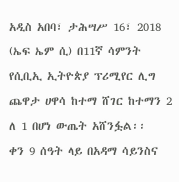አዲስ አበባ፣ ታሕሣሥ 16፣ 2018 (ኤፍ ኤም ሲ) በ11ኛ ሳምንት የሲቢኢ ኢትዮጵያ ፕሪሚየር ሊግ ጨዋታ ሀዋሳ ከተማ ሸገር ከተማን 2 ለ 1 በሆነ ውጤት አሸንፏል፡፡
ቀን 9 ሰዓት ላይ በአዳማ ሳይንስና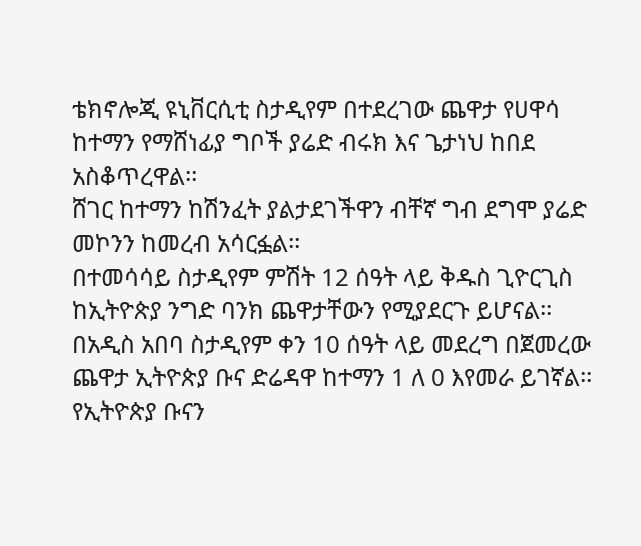ቴክኖሎጂ ዩኒቨርሲቲ ስታዲየም በተደረገው ጨዋታ የሀዋሳ ከተማን የማሸነፊያ ግቦች ያሬድ ብሩክ እና ጌታነህ ከበደ አስቆጥረዋል፡፡
ሸገር ከተማን ከሽንፈት ያልታደገችዋን ብቸኛ ግብ ደግሞ ያሬድ መኮንን ከመረብ አሳርፏል፡፡
በተመሳሳይ ስታዲየም ምሽት 12 ሰዓት ላይ ቅዱስ ጊዮርጊስ ከኢትዮጵያ ንግድ ባንክ ጨዋታቸውን የሚያደርጉ ይሆናል፡፡
በአዲስ አበባ ስታዲየም ቀን 10 ሰዓት ላይ መደረግ በጀመረው ጨዋታ ኢትዮጵያ ቡና ድሬዳዋ ከተማን 1 ለ 0 እየመራ ይገኛል፡፡
የኢትዮጵያ ቡናን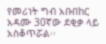የመሪነት ግብ አቡበከር አዳሙ 30ኛው ደቂቃ ላይ አስቆጥሯል፡፡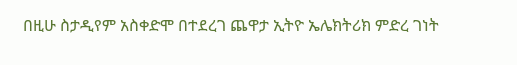በዚሁ ስታዲየም አስቀድሞ በተደረገ ጨዋታ ኢትዮ ኤሌክትሪክ ምድረ ገነት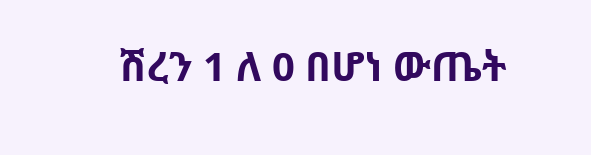ሽረን 1 ለ 0 በሆነ ውጤት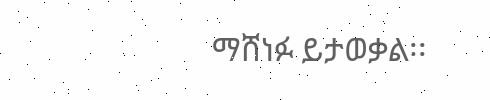ማሸነፉ ይታወቃል፡፡